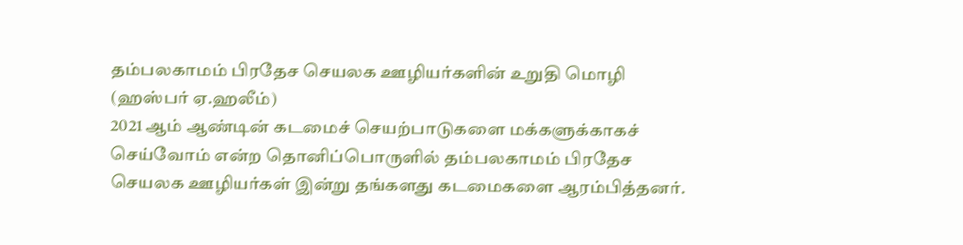தம்பலகாமம் பிரதேச செயலக ஊழியர்களின் உறுதி மொழி
(ஹஸ்பர் ஏ.ஹலீம்)
2021 ஆம் ஆண்டின் கடமைச் செயற்பாடுகளை மக்களுக்காகச் செய்வோம் என்ற தொனிப்பொருளில் தம்பலகாமம் பிரதேச செயலக ஊழியர்கள் இன்று தங்களது கடமைகளை ஆரம்பித்தனர்.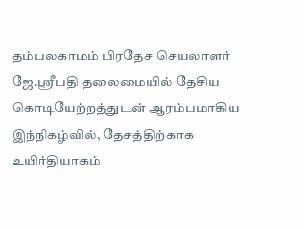தம்பலகாமம் பிரதேச செயலாளர் ஜே.ஸ்ரீபதி தலைமையில் தேசிய கொடியேற்றத்துடன் ஆரம்பமாகிய இந்நிகழ்வில், தேசத்திற்காக உயிர்தியாகம்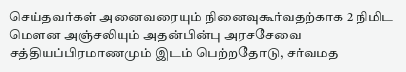செய்தவர்கள் அனைவரையும் நினைவுகூர்வதற்காக 2 நிமிட மெளன அஞ்சலியும் அதன்பின்பு அரசசேவை சத்தியப்பிரமாணமும் இடம் பெற்றதோடு, சர்வமத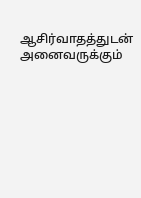ஆசிர்வாதத்துடன் அனைவருக்கும்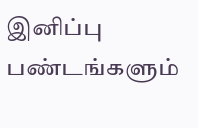இனிப்பு பண்டங்களும்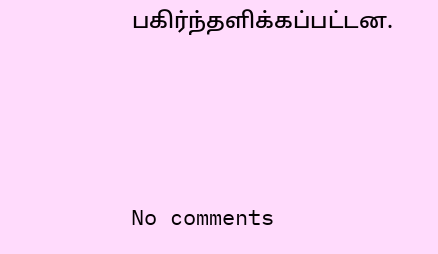பகிர்ந்தளிக்கப்பட்டன.






No comments